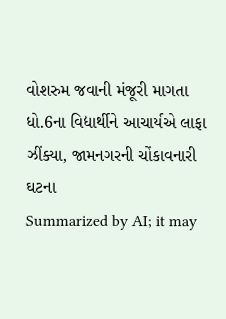વોશરુમ જવાની મંજૂરી માગતા ધો.6ના વિદ્યાર્થીને આચાર્યએ લાફા ઝીંક્યા, જામનગરની ચોંકાવનારી ઘટના
Summarized by AI; it may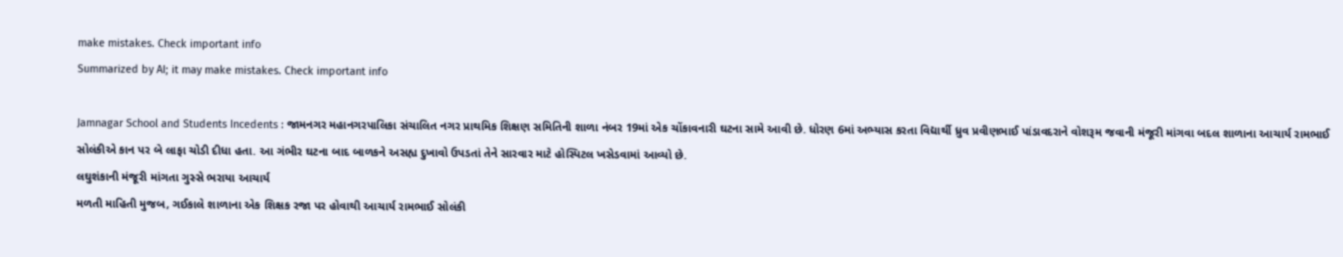make mistakes. Check important info
Summarized by AI; it may make mistakes. Check important info

Jamnagar School and Students Incedents : જામનગર મહાનગરપાલિકા સંચાલિત નગર પ્રાથમિક શિક્ષણ સમિતિની શાળા નંબર 19માં એક ચોંકાવનારી ઘટના સામે આવી છે. ધોરણ 6માં અભ્યાસ કરતા વિદ્યાર્થી ધ્રુવ પ્રવીણભાઈ પાંડાવદરાને વોશરૂમ જવાની મંજૂરી માંગવા બદલ શાળાના આચાર્ય રામભાઈ સોલંકીએ કાન પર બે લાફા ચોડી દીધા હતા. આ ગંભીર ઘટના બાદ બાળકને અસહ્ય દુખાવો ઉપડતાં તેને સારવાર માટે હોસ્પિટલ ખસેડવામાં આવ્યો છે.
લઘુશંકાની મંજૂરી માંગતા ગુસ્સે ભરાયા આચાર્ય
મળતી માહિતી મુજબ, ગઈકાલે શાળાના એક શિક્ષક રજા પર હોવાથી આચાર્ય રામભાઈ સોલંકી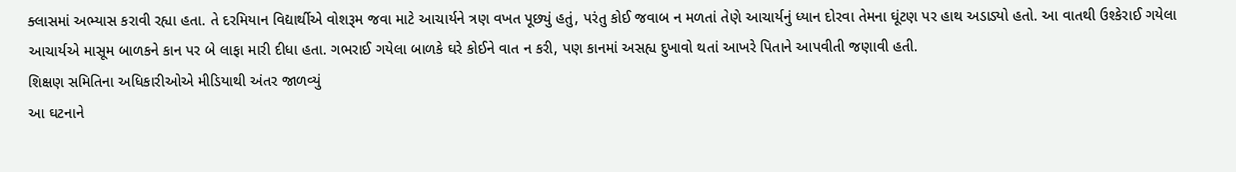ક્લાસમાં અભ્યાસ કરાવી રહ્યા હતા. તે દરમિયાન વિદ્યાર્થીએ વોશરૂમ જવા માટે આચાર્યને ત્રણ વખત પૂછ્યું હતું, પરંતુ કોઈ જવાબ ન મળતાં તેણે આચાર્યનું ધ્યાન દોરવા તેમના ઘૂંટણ પર હાથ અડાડ્યો હતો. આ વાતથી ઉશ્કેરાઈ ગયેલા આચાર્યએ માસૂમ બાળકને કાન પર બે લાફા મારી દીધા હતા. ગભરાઈ ગયેલા બાળકે ઘરે કોઈને વાત ન કરી, પણ કાનમાં અસહ્ય દુખાવો થતાં આખરે પિતાને આપવીતી જણાવી હતી.
શિક્ષણ સમિતિના અધિકારીઓએ મીડિયાથી અંતર જાળવ્યું
આ ઘટનાને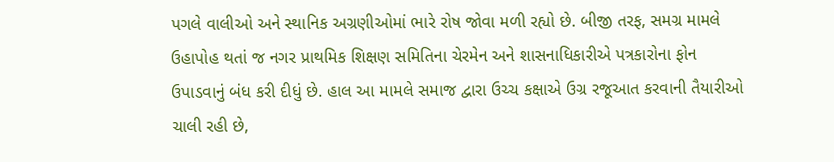પગલે વાલીઓ અને સ્થાનિક અગ્રણીઓમાં ભારે રોષ જોવા મળી રહ્યો છે. બીજી તરફ, સમગ્ર મામલે ઉહાપોહ થતાં જ નગર પ્રાથમિક શિક્ષણ સમિતિના ચેરમેન અને શાસનાધિકારીએ પત્રકારોના ફોન ઉપાડવાનું બંધ કરી દીધું છે. હાલ આ મામલે સમાજ દ્વારા ઉચ્ચ કક્ષાએ ઉગ્ર રજૂઆત કરવાની તૈયારીઓ ચાલી રહી છે,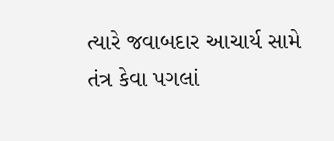ત્યારે જવાબદાર આચાર્ય સામે તંત્ર કેવા પગલાં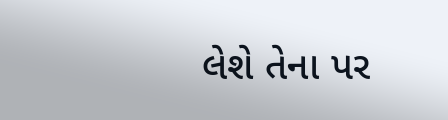લેશે તેના પર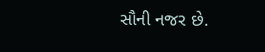સૌની નજર છે.